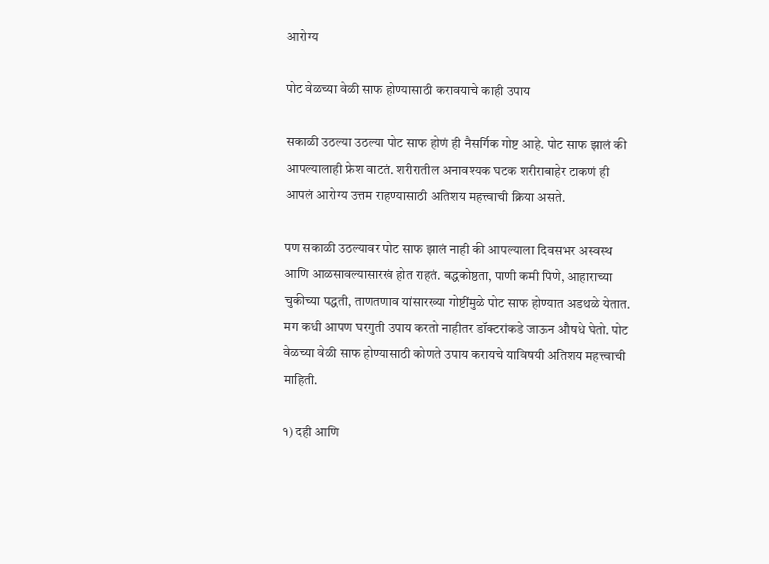आरोग्य

पोट वेळच्या वेळी साफ होण्यासाठी करावयाचे काही उपाय

सकाळी उठल्या उठल्या पोट साफ होणं ही नैसर्गिक गोष्ट आहे. पोट साफ झालं की आपल्यालाही फ्रेश वाटतं. शरीरातील अनावश्यक घटक शरीराबाहेर टाकणं ही आपलं आरोग्य उत्तम राहण्यासाठी अतिशय महत्त्वाची क्रिया असते.

पण सकाळी उठल्यावर पोट साफ झालं नाही की आपल्याला दिवसभर अस्वस्थ आणि आळसावल्यासारखं होत राहतं. बद्धकोष्ठता, पाणी कमी पिणे, आहाराच्या चुकीच्या पद्धती, ताणतणाव यांसारख्या गोष्टींमुळे पोट साफ होण्यात अडथळे येतात. मग कधी आपण घरगुती उपाय करतो नाहीतर डॉक्टरांकडे जाऊन औषधे घेतो. पोट वेळच्या वेळी साफ होण्यासाठी कोणते उपाय करायचे याविषयी अतिशय महत्त्वाची माहिती.

१) दही आणि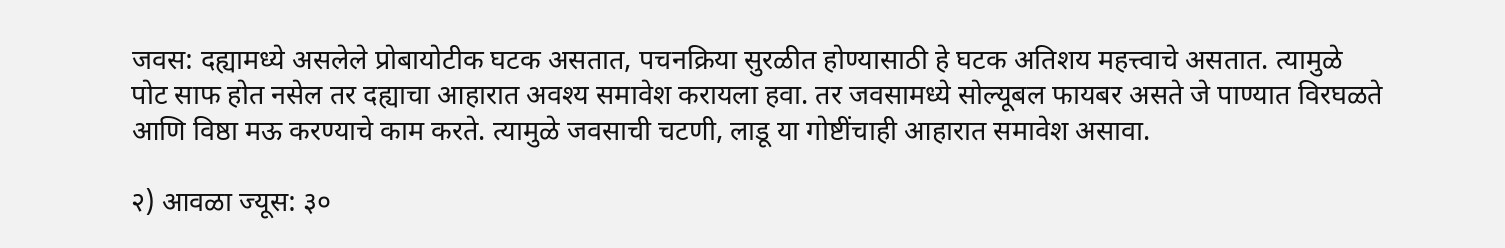जवस: दह्यामध्ये असलेले प्रोबायोटीक घटक असतात, पचनक्रिया सुरळीत होण्यासाठी हे घटक अतिशय महत्त्वाचे असतात. त्यामुळे पोट साफ होत नसेल तर दह्याचा आहारात अवश्य समावेश करायला हवा. तर जवसामध्ये सोल्यूबल फायबर असते जे पाण्यात विरघळते आणि विष्ठा मऊ करण्याचे काम करते. त्यामुळे जवसाची चटणी, लाडू या गोष्टींचाही आहारात समावेश असावा.

२) आवळा ज्यूस: ३०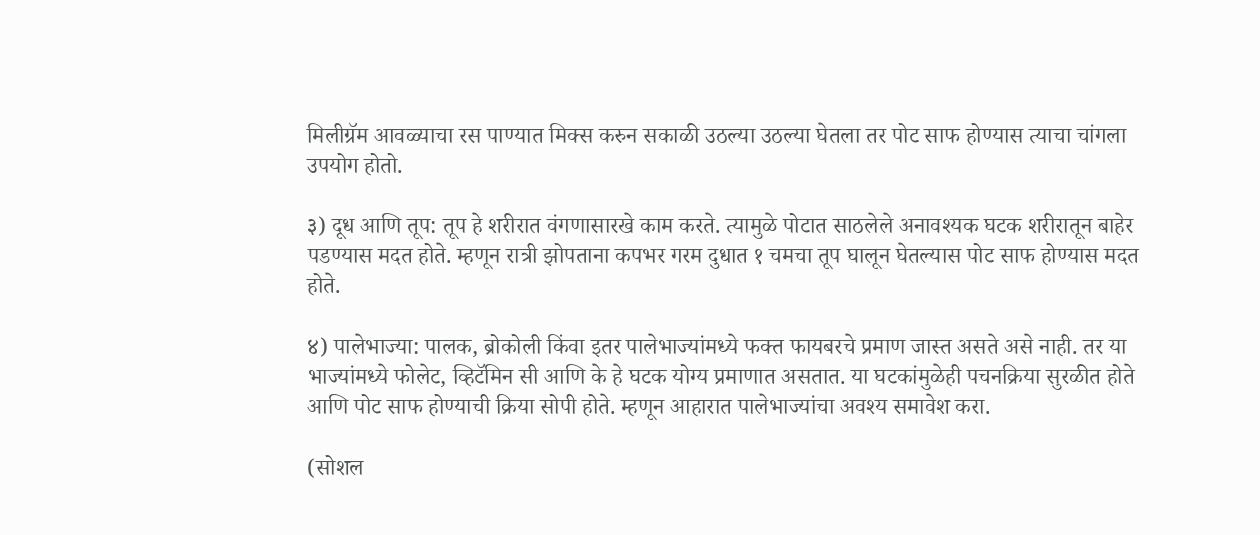मिलीग्रॅम आवळ्याचा रस पाण्यात मिक्स करुन सकाळी उठल्या उठल्या घेतला तर पोट साफ होण्यास त्याचा चांगला उपयोग होतो.

३) दूध आणि तूप: तूप हे शरीरात वंगणासारखे काम करते. त्यामुळे पोटात साठलेले अनावश्यक घटक शरीरातून बाहेर पडण्यास मदत होते. म्हणून रात्री झोपताना कपभर गरम दुधात १ चमचा तूप घालून घेतल्यास पोट साफ होण्यास मदत होते.

४) पालेभाज्या: पालक, ब्रोकोली किंवा इतर पालेभाज्यांमध्ये फक्त फायबरचे प्रमाण जास्त असते असे नाही. तर या भाज्यांमध्ये फोलेट, व्हिटॅमिन सी आणि के हे घटक योग्य प्रमाणात असतात. या घटकांमुळेही पचनक्रिया सुरळीत होते आणि पोट साफ होण्याची क्रिया सोपी होते. म्हणून आहारात पालेभाज्यांचा अवश्य समावेश करा.

(सोशल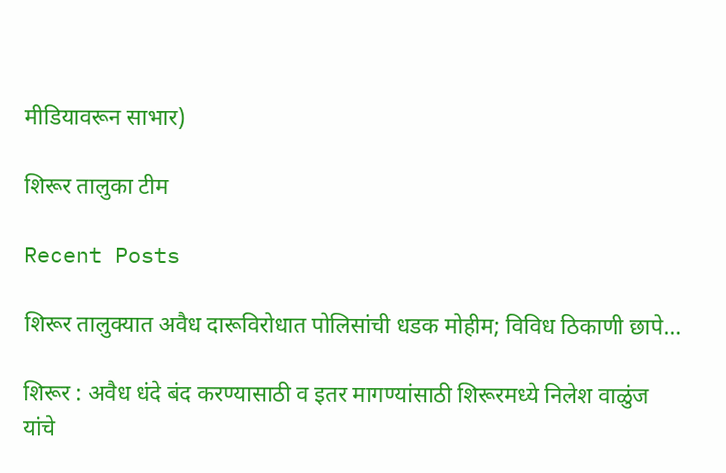मीडियावरून साभार)

शिरूर तालुका टीम

Recent Posts

शिरूर तालुक्यात अवैध दारूविरोधात पोलिसांची धडक मोहीम; विविध ठिकाणी छापे…

शिरूर : अवैध धंदे बंद करण्यासाठी व इतर मागण्यांसाठी शिरूरमध्ये निलेश वाळुंज यांचे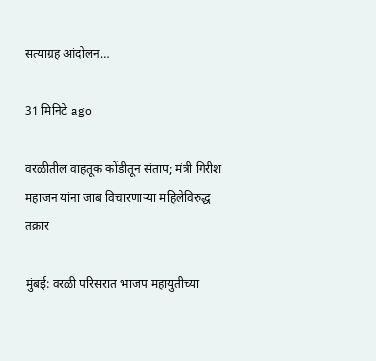सत्याग्रह आंदोलन…

31 मिनिटे ago

वरळीतील वाहतूक कोंडीतून संताप; मंत्री गिरीश महाजन यांना जाब विचारणाऱ्या महिलेविरुद्ध तक्रार

मुंबई: वरळी परिसरात भाजप महायुतीच्या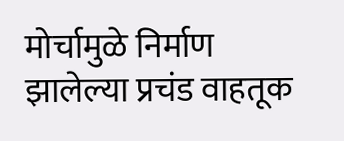मोर्चामुळे निर्माण झालेल्या प्रचंड वाहतूक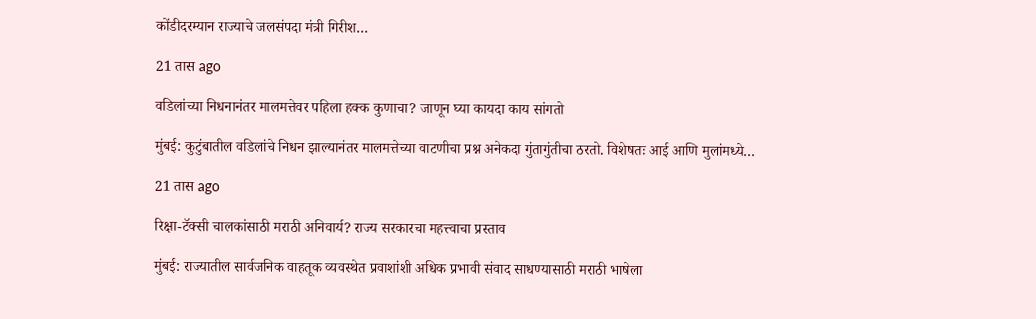कोंडीदरम्यान राज्याचे जलसंपदा मंत्री गिरीश…

21 तास ago

वडिलांच्या निधनानंतर मालमत्तेवर पहिला हक्क कुणाचा? जाणून घ्या कायदा काय सांगतो

मुंबई: कुटुंबातील वडिलांचे निधन झाल्यानंतर मालमत्तेच्या वाटणीचा प्रश्न अनेकदा गुंतागुंतीचा ठरतो. विशेषतः आई आणि मुलांमध्ये…

21 तास ago

रिक्षा-टॅक्सी चालकांसाठी मराठी अनिवार्य? राज्य सरकारचा महत्त्वाचा प्रस्ताव

मुंबई: राज्यातील सार्वजनिक वाहतूक व्यवस्थेत प्रवाशांशी अधिक प्रभावी संवाद साधण्यासाठी मराठी भाषेला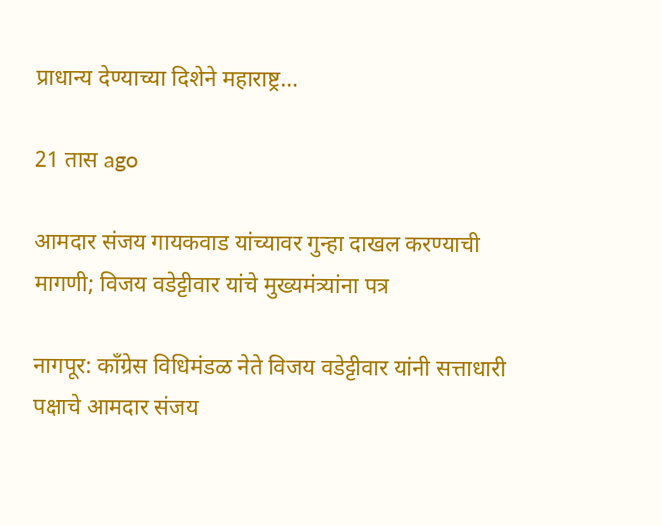प्राधान्य देण्याच्या दिशेने महाराष्ट्र…

21 तास ago

आमदार संजय गायकवाड यांच्यावर गुन्हा दाखल करण्याची मागणी; विजय वडेट्टीवार यांचे मुख्यमंत्र्यांना पत्र

नागपूर: काँग्रेस विधिमंडळ नेते विजय वडेट्टीवार यांनी सत्ताधारी पक्षाचे आमदार संजय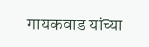गायकवाड यांच्या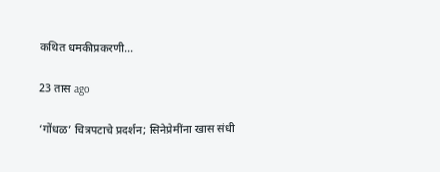कथित धमकीप्रकरणी…

23 तास ago

‘गोंधळ’ चित्रपटाचे प्रदर्शन; सिनेप्रेमींना खास संधी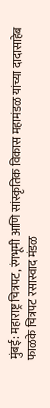मुंबई: महाराष्ट्र चित्रपट, रंगभूमी आणि सांस्कृतिक विकास महामंडळ यांच्या दादासाहेब फाळके चित्रपट रसास्वाद मंडळ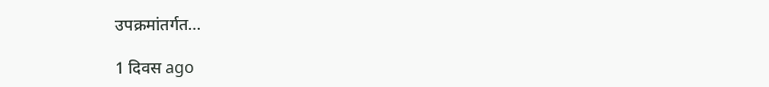उपक्रमांतर्गत…

1 दिवस ago